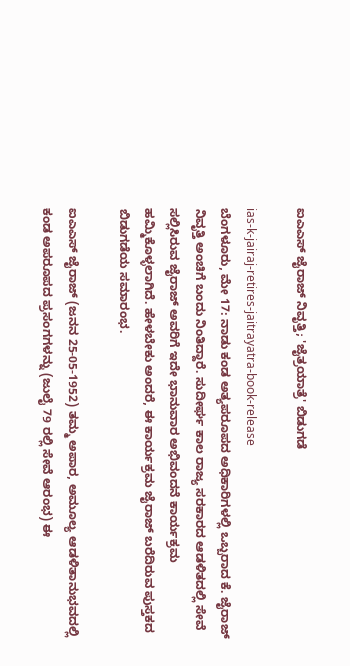ಐಎಎಸ್ ಜೈರಾಜ್ ನಿವೃತ್ತಿ; 'ಜೈತ್ರಯಾತ್ರೆ' ಬಿಡುಗಡೆ

ias-k-jairaj-retires-jaitrayatra-book-release
ಬೆಂಗಳೂರು, ಮೇ 17: ನಾಡು ಕಂಡ ಅತ್ಯಪರೂಪದ ಅಧಿಕಾರಿಗಳಲ್ಲಿ ಒಬ್ಬರಾದ ಕೆ. ಜೈರಾಜ್ ನಿವೃತ್ತಿ ಅಂಚಿಗೆ ಬಂದು ನಿಂತಿದ್ದಾರೆ. ಸುದೀರ್ಘ ಕಾಲ ರಾಜ್ಯ ಸರಕಾರದ ಆಡಳಿತದಲ್ಲಿ ಸೇವೆ ಸಲ್ಲಿಸಿರುವ ಜೈರಾಜ್ ಅವರಿಗೆ ಇದೇ ಭಾನುವಾರ ಅಭಿವಂದನೆ ಕಾರ್ಯಕ್ರಮ ಹಮ್ಮಿಕೊಳ್ಳಲಾಗಿದೆ. ಹೇಳಬೇಕು ಅಂದರೆ, ಈ ಕಾರ್ಯಕ್ರಮ ಜೈರಾಜ್ ಬರೆದಿರುವ ಪುಸ್ತಕದ ಬಿಡುಗಡೆಯ ಸಮಾರಂಭ.

ಐಎಎಸ್ ಜೈರಾಜ್ (ಜನನ 25-05-1952) ತಮ್ಮ ಅಪಾರ, ಅಮೂಲ್ಯ ಆಡಳಿತಾನುಭವದಲ್ಲಿ ಕಂಡ ಅಪರೂಪದ ಪ್ರಸಂಗಗಳನ್ನು (ಜುಲೈ 79 ರಲ್ಲಿ ಸೇವೆ ಆರಂಭ) ಈ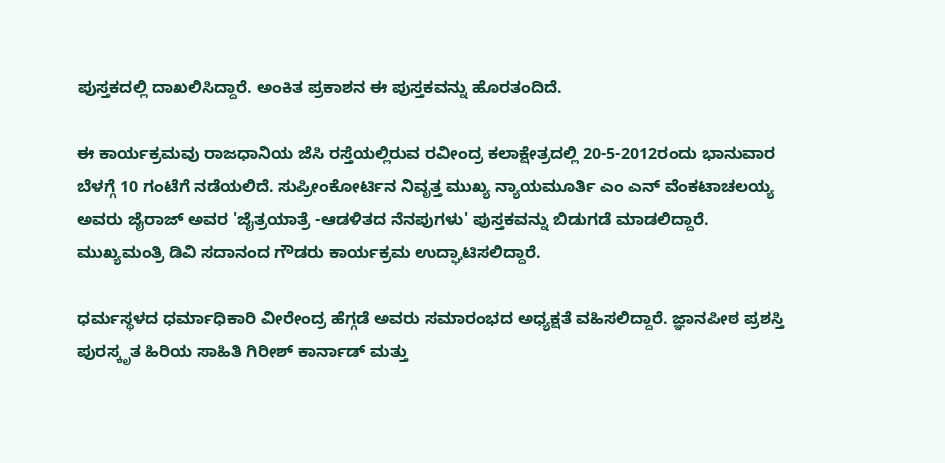ಪುಸ್ತಕದಲ್ಲಿ ದಾಖಲಿಸಿದ್ದಾರೆ. ಅಂಕಿತ ಪ್ರಕಾಶನ ಈ ಪುಸ್ತಕವನ್ನು ಹೊರತಂದಿದೆ.

ಈ ಕಾರ್ಯಕ್ರಮವು ರಾಜಧಾನಿಯ ಜೆಸಿ ರಸ್ತೆಯಲ್ಲಿರುವ ರವೀಂದ್ರ ಕಲಾಕ್ಷೇತ್ರದಲ್ಲಿ 20-5-2012ರಂದು ಭಾನುವಾರ ಬೆಳಗ್ಗೆ 10 ಗಂಟೆಗೆ ನಡೆಯಲಿದೆ. ಸುಪ್ರೀಂಕೋರ್ಟಿನ ನಿವೃತ್ತ ಮುಖ್ಯ ನ್ಯಾಯಮೂರ್ತಿ ಎಂ ಎನ್ ವೆಂಕಟಾಚಲಯ್ಯ ಅವರು ಜೈರಾಜ್ ಅವರ 'ಜೈತ್ರಯಾತ್ರೆ -ಆಡಳಿತದ ನೆನಪುಗಳು' ಪುಸ್ತಕವನ್ನು ಬಿಡುಗಡೆ ಮಾಡಲಿದ್ದಾರೆ. ಮುಖ್ಯಮಂತ್ರಿ ಡಿವಿ ಸದಾನಂದ ಗೌಡರು ಕಾರ್ಯಕ್ರಮ ಉದ್ಘಾಟಿಸಲಿದ್ದಾರೆ.

ಧರ್ಮಸ್ಥಳದ ಧರ್ಮಾಧಿಕಾರಿ ವೀರೇಂದ್ರ ಹೆಗ್ಗಡೆ ಅವರು ಸಮಾರಂಭದ ಅಧ್ಯಕ್ಷತೆ ವಹಿಸಲಿದ್ದಾರೆ. ಜ್ಞಾನಪೀಠ ಪ್ರಶಸ್ತಿ ಪುರಸ್ಕೃತ ಹಿರಿಯ ಸಾಹಿತಿ ಗಿರೀಶ್ ಕಾರ್ನಾಡ್ ಮತ್ತು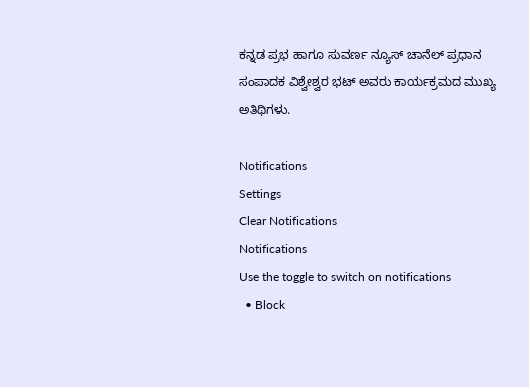ಕನ್ನಡ ಪ್ರಭ ಹಾಗೂ ಸುವರ್ಣ ನ್ಯೂಸ್ ಚಾನೆಲ್ ಪ್ರಧಾನ ಸಂಪಾದಕ ವಿಶ್ವೇಶ್ವರ ಭಟ್ ಅವರು ಕಾರ್ಯಕ್ರಮದ ಮುಖ್ಯ ಅತಿಥಿಗಳು.

Notifications
Settings
Clear Notifications
Notifications
Use the toggle to switch on notifications
  • Block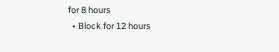for 8 hours
  • Block for 12 hours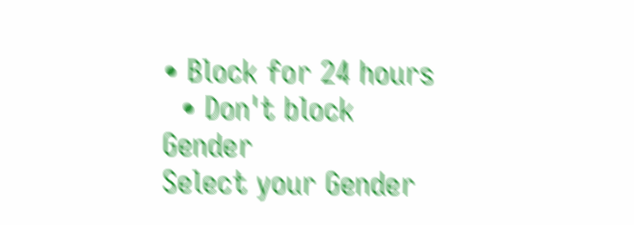• Block for 24 hours
  • Don't block
Gender
Select your Gender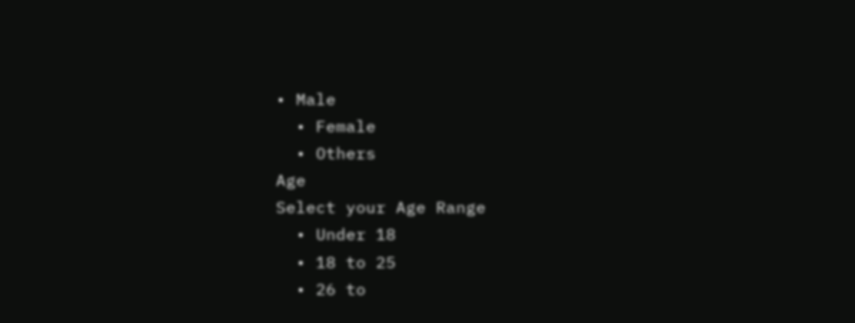• Male
  • Female
  • Others
Age
Select your Age Range
  • Under 18
  • 18 to 25
  • 26 to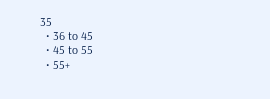35
  • 36 to 45
  • 45 to 55
  • 55+